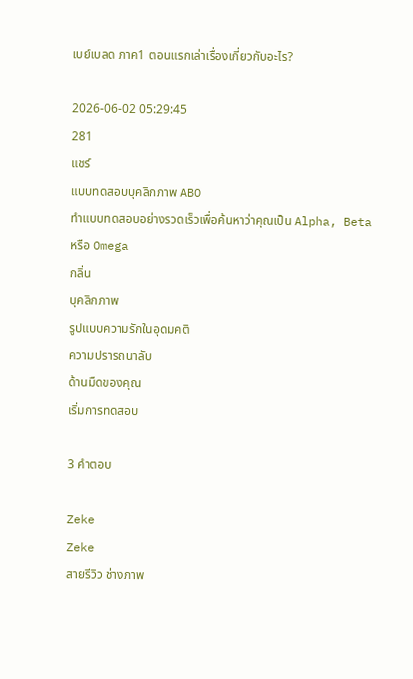เบย์เบลด ภาค1 ตอนแรกเล่าเรื่องเกี่ยวกับอะไร?

2026-06-02 05:29:45
281
แชร์
แบบทดสอบบุคลิกภาพ ABO
ทำแบบทดสอบอย่างรวดเร็วเพื่อค้นหาว่าคุณเป็น Alpha, Beta หรือ Omega
กลิ่น
บุคลิกภาพ
รูปแบบความรักในอุดมคติ
ความปรารถนาลับ
ด้านมืดของคุณ
เริ่มการทดสอบ

3 คำตอบ

Zeke
Zeke
สายรีวิว ช่างภาพ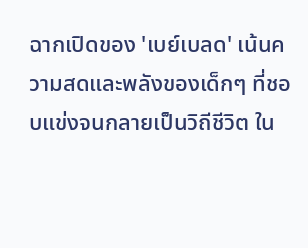ฉากเปิดของ 'เบย์เบลด' เน้นความสดและพลังของเด็กๆ ที่ชอบแข่งจนกลายเป็นวิถีชีวิต ใน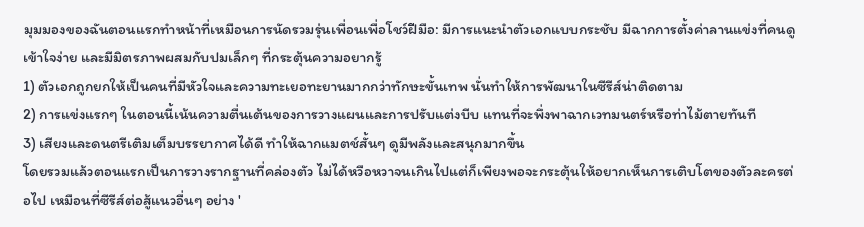มุมมองของฉันตอนแรกทำหน้าที่เหมือนการนัดรวมรุ่นเพื่อนเพื่อโชว์ฝีมือ: มีการแนะนำตัวเอกแบบกระชับ มีฉากการตั้งค่าลานแข่งที่คนดูเข้าใจง่าย และมีมิตรภาพผสมกับปมเล็กๆ ที่กระตุ้นความอยากรู้
1) ตัวเอกถูกยกให้เป็นคนที่มีหัวใจและความทะเยอทะยานมากกว่าทักษะขั้นเทพ นั่นทำให้การพัฒนาในซีรีส์น่าติดตาม
2) การแข่งแรกๆ ในตอนนี้เน้นความตื่นเต้นของการวางแผนและการปรับแต่งบีบ แทนที่จะพึ่งพาฉากเวทมนตร์หรือท่าไม้ตายทันที
3) เสียงและดนตรีเติมเต็มบรรยากาศได้ดี ทำให้ฉากแมตช์สั้นๆ ดูมีพลังและสนุกมากขึ้น
โดยรวมแล้วตอนแรกเป็นการวางรากฐานที่คล่องตัว ไม่ได้หวือหวาจนเกินไปแต่ก็เพียงพอจะกระตุ้นให้อยากเห็นการเติบโตของตัวละครต่อไป เหมือนที่ซีรีส์ต่อสู้แนวอื่นๆ อย่าง '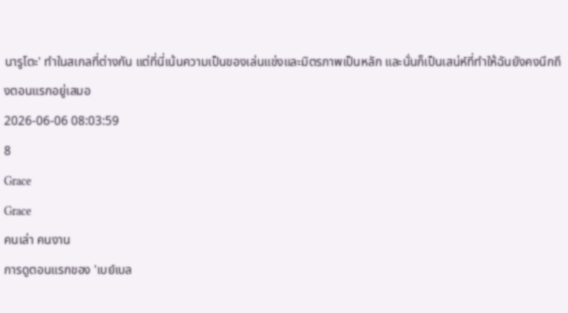นารูโตะ' ทำในสเกลที่ต่างกัน แต่ที่นี่เน้นความเป็นของเล่นแข่งและมิตรภาพเป็นหลัก และนั่นก็เป็นเสน่ห์ที่ทำให้ฉันยังคงนึกถึงตอนแรกอยู่เสมอ
2026-06-06 08:03:59
8
Grace
Grace
คนเล่า คนงาน
การดูตอนแรกของ 'เบย์เบล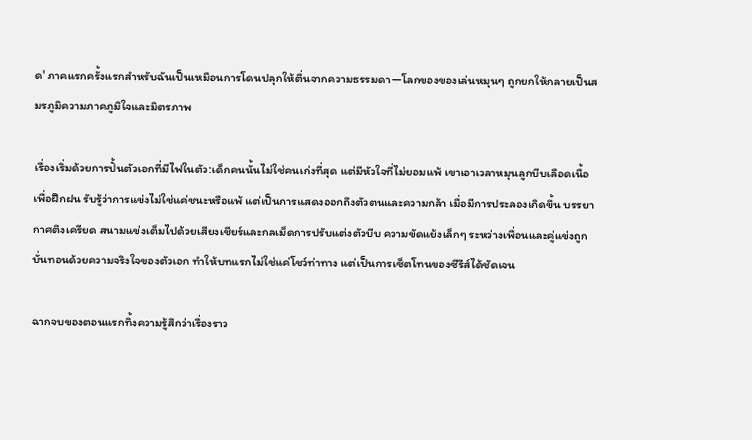ด' ภาคแรกครั้งแรกสำหรับฉันเป็นเหมือนการโดนปลุกให้ตื่นจากความธรรมดา—โลกของของเล่นหมุนๆ ถูกยกให้กลายเป็นสมรภูมิความภาคภูมิใจและมิตรภาพ

เรื่องเริ่มด้วยการปั้นตัวเอกที่มีไฟในตัว:เด็กคนนั้นไม่ใช่คนเก่งที่สุด แต่มีหัวใจที่ไม่ยอมแพ้ เขาเอาเวลาหมุนลูกบีบเลือดเนื้อเพื่อฝึกฝน รับรู้ว่าการแข่งไม่ใช่แค่ชนะหรือแพ้ แต่เป็นการแสดงออกถึงตัวตนและความกล้า เมื่อมีการประลองเกิดขึ้น บรรยากาศตึงเครียด สนามแข่งเต็มไปด้วยเสียงเชียร์และกลเม็ดการปรับแต่งตัวบีบ ความขัดแย้งเล็กๆ ระหว่างเพื่อนและคู่แข่งถูกบั่นทอนด้วยความจริงใจของตัวเอก ทำให้บทแรกไม่ใช่แค่โชว์ท่าทาง แต่เป็นการเซ็ตโทนของซีรีส์ได้ชัดเจน

ฉากจบของตอนแรกทิ้งความรู้สึกว่าเรื่องราว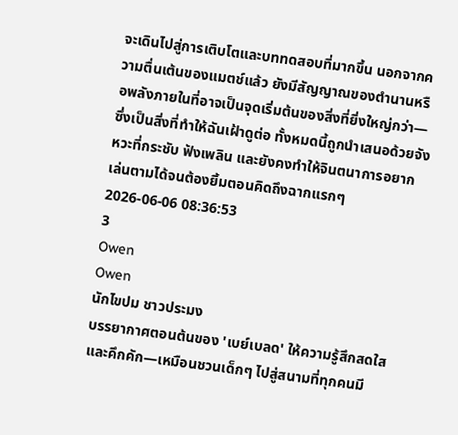จะเดินไปสู่การเติบโตและบททดสอบที่มากขึ้น นอกจากความตื่นเต้นของแมตช์แล้ว ยังมีสัญญาณของตำนานหรือพลังภายในที่อาจเป็นจุดเริ่มต้นของสิ่งที่ยิ่งใหญ่กว่า—ซึ่งเป็นสิ่งที่ทำให้ฉันเฝ้าดูต่อ ทั้งหมดนี้ถูกนำเสนอด้วยจังหวะที่กระชับ ฟังเพลิน และยังคงทำให้จินตนาการอยากเล่นตามได้จนต้องยิ้มตอนคิดถึงฉากแรกๆ
2026-06-06 08:36:53
3
Owen
Owen
นักไขปม ชาวประมง
บรรยากาศตอนต้นของ 'เบย์เบลด' ให้ความรู้สึกสดใสและคึกคัก—เหมือนชวนเด็กๆ ไปสู่สนามที่ทุกคนมี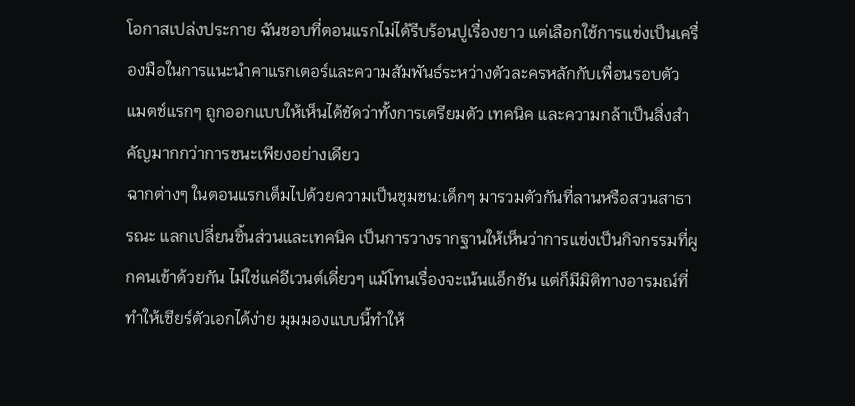โอกาสเปล่งประกาย ฉันชอบที่ตอนแรกไม่ได้รีบร้อนปูเรื่องยาว แต่เลือกใช้การแข่งเป็นเครื่องมือในการแนะนำคาแรกเตอร์และความสัมพันธ์ระหว่างตัวละครหลักกับเพื่อนรอบตัว แมตช์แรกๆ ถูกออกแบบให้เห็นได้ชัดว่าทั้งการเตรียมตัว เทคนิค และความกล้าเป็นสิ่งสำคัญมากกว่าการชนะเพียงอย่างเดียว
ฉากต่างๆ ในตอนแรกเต็มไปด้วยความเป็นชุมชน:เด็กๆ มารวมตัวกันที่ลานหรือสวนสาธารณะ แลกเปลี่ยนชิ้นส่วนและเทคนิค เป็นการวางรากฐานให้เห็นว่าการแข่งเป็นกิจกรรมที่ผูกคนเข้าด้วยกัน ไม่ใช่แค่อีเวนต์เดี่ยวๆ แม้โทนเรื่องจะเน้นแอ็กชัน แต่ก็มีมิติทางอารมณ์ที่ทำให้เชียร์ตัวเอกได้ง่าย มุมมองแบบนี้ทำให้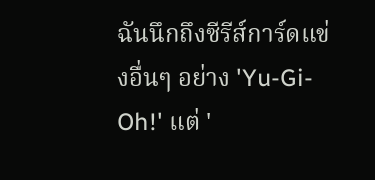ฉันนึกถึงซีรีส์การ์ดแข่งอื่นๆ อย่าง 'Yu-Gi-Oh!' แต่ '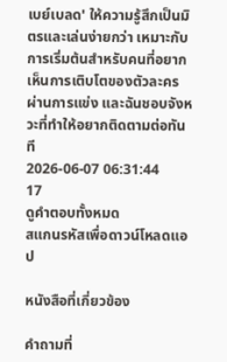เบย์เบลด' ให้ความรู้สึกเป็นมิตรและเล่นง่ายกว่า เหมาะกับการเริ่มต้นสำหรับคนที่อยากเห็นการเติบโตของตัวละครผ่านการแข่ง และฉันชอบจังหวะที่ทำให้อยากติดตามต่อทันที
2026-06-07 06:31:44
17
ดูคำตอบทั้งหมด
สแกนรหัสเพื่อดาวน์โหลดแอป

หนังสือที่เกี่ยวข้อง

คำถามที่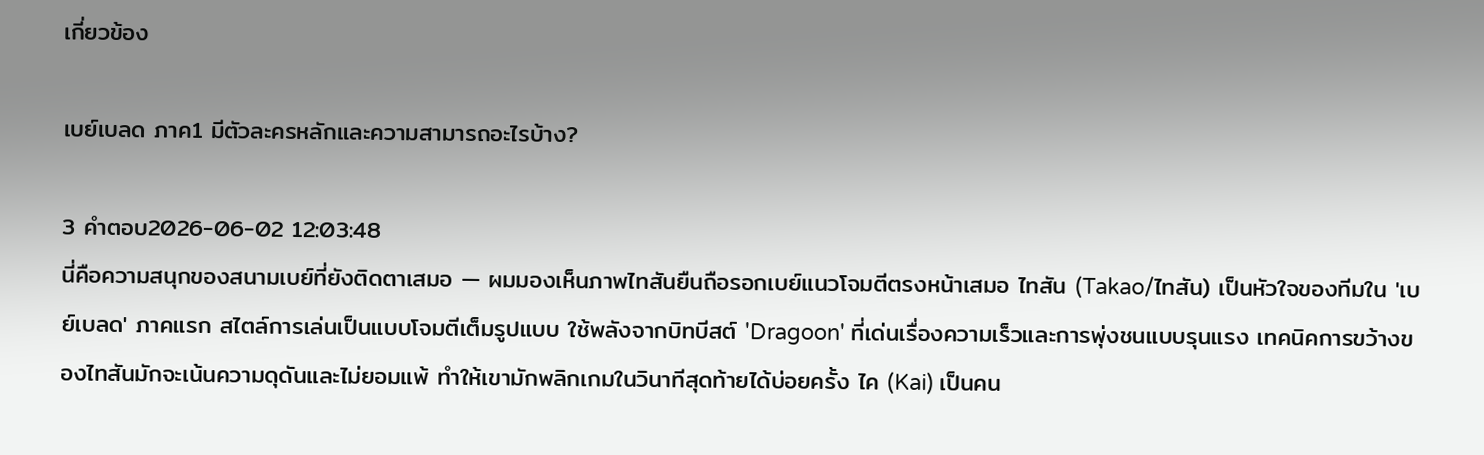เกี่ยวข้อง

เบย์เบลด ภาค1 มีตัวละครหลักและความสามารถอะไรบ้าง?

3 คำตอบ2026-06-02 12:03:48
นี่คือความสนุกของสนามเบย์ที่ยังติดตาเสมอ — ผมมองเห็นภาพไทสันยืนถือรอกเบย์แนวโจมตีตรงหน้าเสมอ ไทสัน (Takao/ไทสัน) เป็นหัวใจของทีมใน 'เบย์เบลด' ภาคแรก สไตล์การเล่นเป็นแบบโจมตีเต็มรูปแบบ ใช้พลังจากบิทบีสต์ 'Dragoon' ที่เด่นเรื่องความเร็วและการพุ่งชนแบบรุนแรง เทคนิคการขว้างของไทสันมักจะเน้นความดุดันและไม่ยอมแพ้ ทำให้เขามักพลิกเกมในวินาทีสุดท้ายได้บ่อยครั้ง ไค (Kai) เป็นคน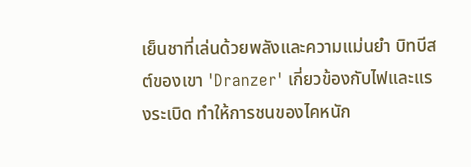เย็นชาที่เล่นด้วยพลังและความแม่นยำ บิทบีสต์ของเขา 'Dranzer' เกี่ยวข้องกับไฟและแรงระเบิด ทำให้การชนของไคหนัก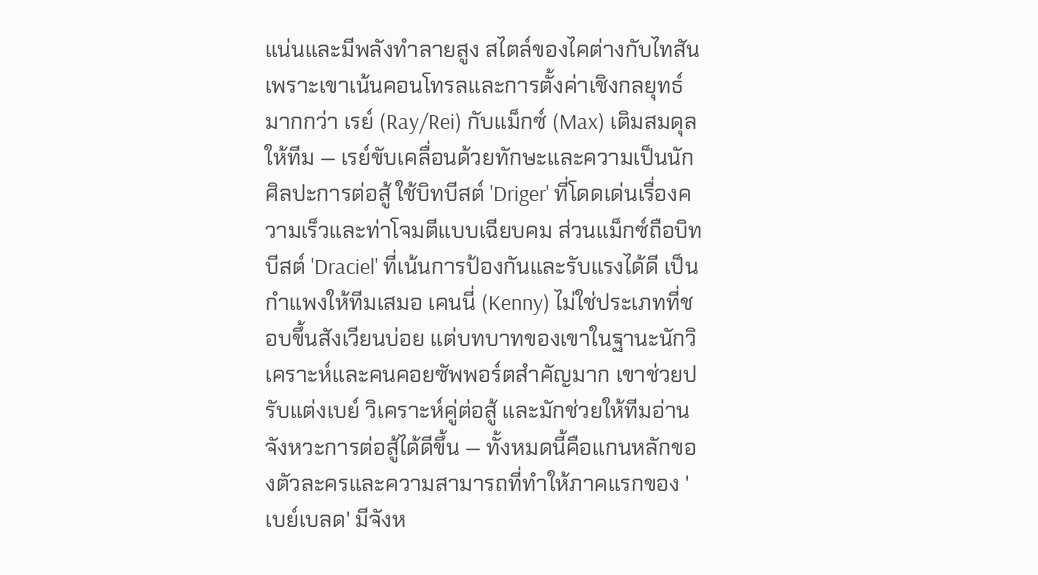แน่นและมีพลังทำลายสูง สไตล์ของไคต่างกับไทสันเพราะเขาเน้นคอนโทรลและการตั้งค่าเชิงกลยุทธ์มากกว่า เรย์ (Ray/Rei) กับแม็กซ์ (Max) เติมสมดุลให้ทีม — เรย์ขับเคลื่อนด้วยทักษะและความเป็นนักศิลปะการต่อสู้ ใช้บิทบีสต์ 'Driger' ที่โดดเด่นเรื่องความเร็วและท่าโจมตีแบบเฉียบคม ส่วนแม็กซ์ถือบิทบีสต์ 'Draciel' ที่เน้นการป้องกันและรับแรงได้ดี เป็นกำแพงให้ทีมเสมอ เคนนี่ (Kenny) ไม่ใช่ประเภทที่ชอบขึ้นสังเวียนบ่อย แต่บทบาทของเขาในฐานะนักวิเคราะห์และคนคอยซัพพอร์ตสำคัญมาก เขาช่วยปรับแต่งเบย์ วิเคราะห์คู่ต่อสู้ และมักช่วยให้ทีมอ่านจังหวะการต่อสู้ได้ดีขึ้น — ทั้งหมดนี้คือแกนหลักของตัวละครและความสามารถที่ทำให้ภาคแรกของ 'เบย์เบลด' มีจังห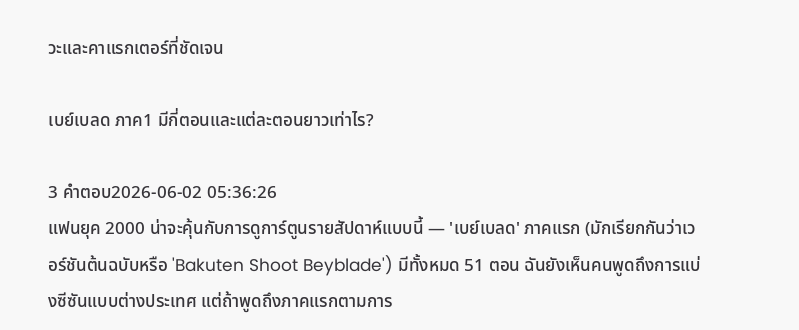วะและคาแรกเตอร์ที่ชัดเจน

เบย์เบลด ภาค1 มีกี่ตอนและแต่ละตอนยาวเท่าไร?

3 คำตอบ2026-06-02 05:36:26
แฟนยุค 2000 น่าจะคุ้นกับการดูการ์ตูนรายสัปดาห์แบบนี้ — 'เบย์เบลด' ภาคแรก (มักเรียกกันว่าเวอร์ชันต้นฉบับหรือ 'Bakuten Shoot Beyblade') มีทั้งหมด 51 ตอน ฉันยังเห็นคนพูดถึงการแบ่งซีซันแบบต่างประเทศ แต่ถ้าพูดถึงภาคแรกตามการ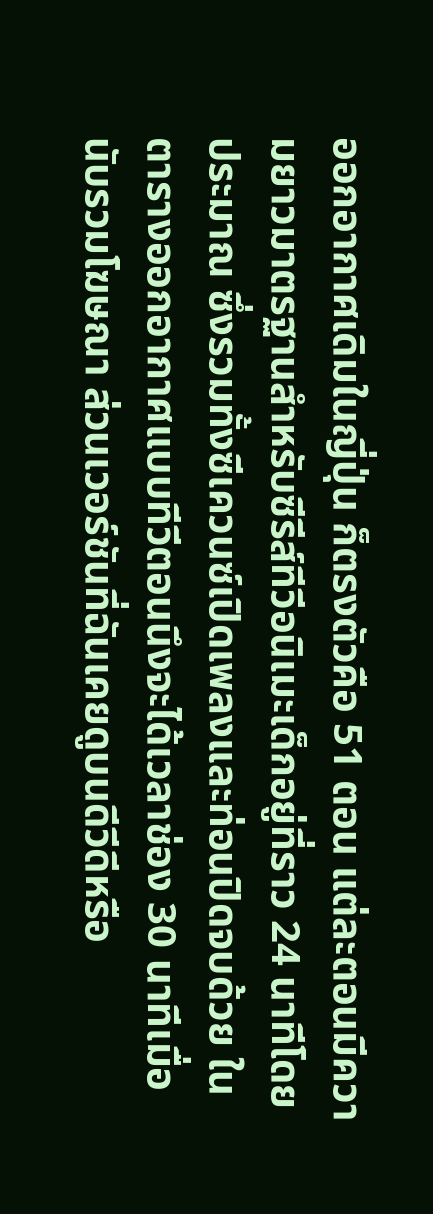ออกอากาศเดิมในญี่ปุ่น ก็ตรงตัวคือ 51 ตอน แต่ละตอนมีความยาวมาตรฐานสำหรับซีรีส์ทีวีอนิเมะเด็กอยู่ที่ราว 24 นาทีโดยประมาณ ซึ่งรวมทั้งซีเควนซ์เปิดเพลงและท่อนปิดจบด้วย ในตารางออกอากาศแบบทีวีตอนนึงจะได้เวลาช่อง 30 นาทีเมื่อนับรวมโฆษณา ส่วนเวอร์ชันที่ฉันเคยดูบนดีวีดีหรือ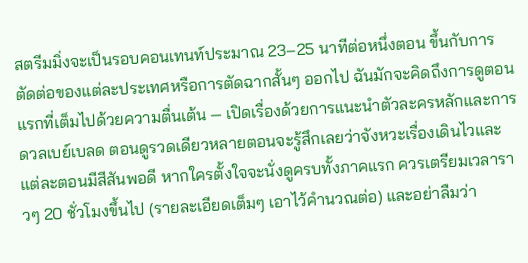สตรีมมิ่งจะเป็นรอบคอนเทนท์ประมาณ 23–25 นาทีต่อหนึ่งตอน ขึ้นกับการตัดต่อของแต่ละประเทศหรือการตัดฉากสั้นๆ ออกไป ฉันมักจะคิดถึงการดูตอนแรกที่เต็มไปด้วยความตื่นเต้น — เปิดเรื่องด้วยการแนะนำตัวละครหลักและการดวลเบย์เบลด ตอนดูรวดเดียวหลายตอนจะรู้สึกเลยว่าจังหวะเรื่องเดินไวและแต่ละตอนมีสีสันพอดี หากใครตั้งใจจะนั่งดูครบทั้งภาคแรก ควรเตรียมเวลาราวๆ 20 ชั่วโมงขึ้นไป (รายละเอียดเต็มๆ เอาไว้คำนวณต่อ) และอย่าลืมว่า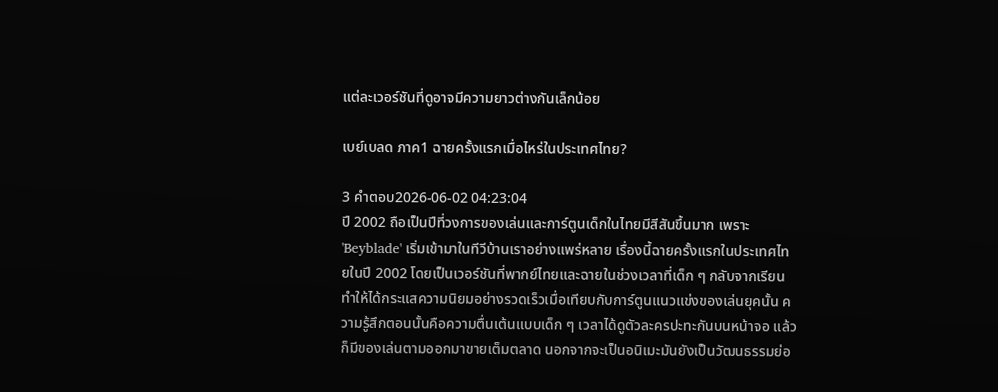แต่ละเวอร์ชันที่ดูอาจมีความยาวต่างกันเล็กน้อย

เบย์เบลด ภาค1 ฉายครั้งแรกเมื่อไหร่ในประเทศไทย?

3 คำตอบ2026-06-02 04:23:04
ปี 2002 ถือเป็นปีที่วงการของเล่นและการ์ตูนเด็กในไทยมีสีสันขึ้นมาก เพราะ 'Beyblade' เริ่มเข้ามาในทีวีบ้านเราอย่างแพร่หลาย เรื่องนี้ฉายครั้งแรกในประเทศไทยในปี 2002 โดยเป็นเวอร์ชันที่พากย์ไทยและฉายในช่วงเวลาที่เด็ก ๆ กลับจากเรียน ทำให้ได้กระแสความนิยมอย่างรวดเร็วเมื่อเทียบกับการ์ตูนแนวแข่งของเล่นยุคนั้น ความรู้สึกตอนนั้นคือความตื่นเต้นแบบเด็ก ๆ เวลาได้ดูตัวละครปะทะกันบนหน้าจอ แล้วก็มีของเล่นตามออกมาขายเต็มตลาด นอกจากจะเป็นอนิเมะมันยังเป็นวัฒนธรรมย่อ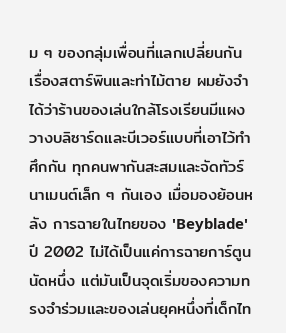ม ๆ ของกลุ่มเพื่อนที่แลกเปลี่ยนกันเรื่องสตาร์พินและท่าไม้ตาย ผมยังจำได้ว่าร้านของเล่นใกล้โรงเรียนมีแผงวางบลิซาร์ดและบีเวอร์แบบที่เอาไว้ทำศึกกัน ทุกคนพากันสะสมและจัดทัวร์นาเมนต์เล็ก ๆ กันเอง เมื่อมองย้อนหลัง การฉายในไทยของ 'Beyblade' ปี 2002 ไม่ได้เป็นแค่การฉายการ์ตูนนัดหนึ่ง แต่มันเป็นจุดเริ่มของความทรงจำร่วมและของเล่นยุคหนึ่งที่เด็กไท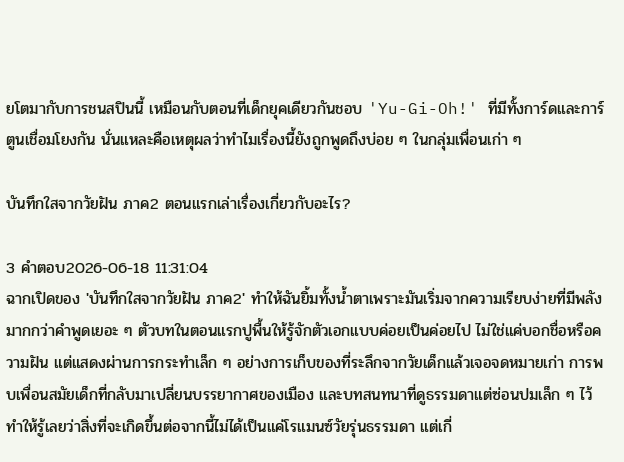ยโตมากับการชนสปินนี้ เหมือนกับตอนที่เด็กยุคเดียวกันชอบ 'Yu-Gi-Oh!' ที่มีทั้งการ์ดและการ์ตูนเชื่อมโยงกัน นั่นแหละคือเหตุผลว่าทำไมเรื่องนี้ยังถูกพูดถึงบ่อย ๆ ในกลุ่มเพื่อนเก่า ๆ

บันทึกใสจากวัยฝัน ภาค2 ตอนแรกเล่าเรื่องเกี่ยวกับอะไร?

3 คำตอบ2026-06-18 11:31:04
ฉากเปิดของ 'บันทึกใสจากวัยฝัน ภาค2' ทำให้ฉันยิ้มทั้งน้ำตาเพราะมันเริ่มจากความเรียบง่ายที่มีพลังมากกว่าคำพูดเยอะ ๆ ตัวบทในตอนแรกปูพื้นให้รู้จักตัวเอกแบบค่อยเป็นค่อยไป ไม่ใช่แค่บอกชื่อหรือความฝัน แต่แสดงผ่านการกระทำเล็ก ๆ อย่างการเก็บของที่ระลึกจากวัยเด็กแล้วเจอจดหมายเก่า การพบเพื่อนสมัยเด็กที่กลับมาเปลี่ยนบรรยากาศของเมือง และบทสนทนาที่ดูธรรมดาแต่ซ่อนปมเล็ก ๆ ไว้ ทำให้รู้เลยว่าสิ่งที่จะเกิดขึ้นต่อจากนี้ไม่ได้เป็นแค่โรแมนซ์วัยรุ่นธรรมดา แต่เกี่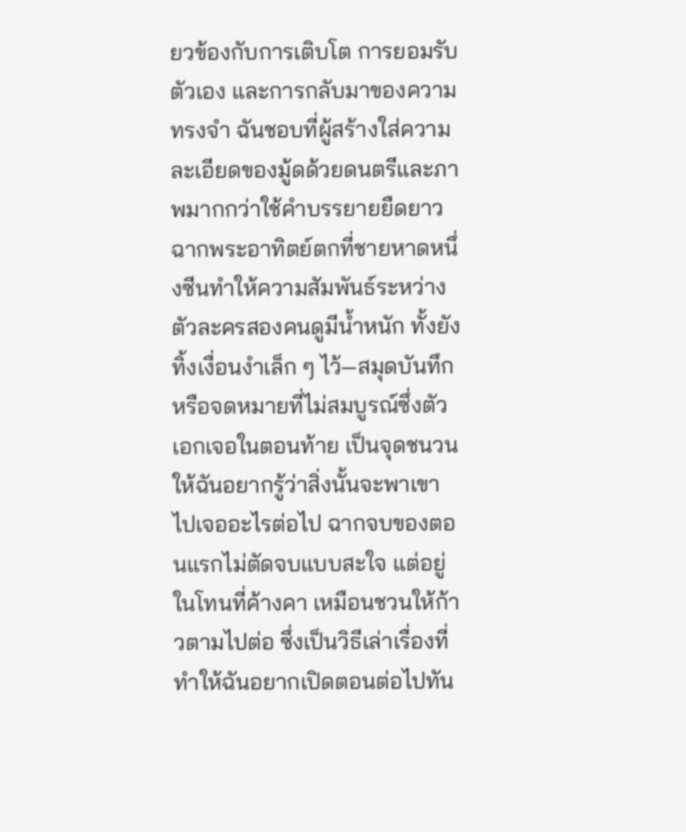ยวข้องกับการเติบโต การยอมรับตัวเอง และการกลับมาของความทรงจำ ฉันชอบที่ผู้สร้างใส่ความละเอียดของมู้ดด้วยดนตรีและภาพมากกว่าใช้คำบรรยายยืดยาว ฉากพระอาทิตย์ตกที่ชายหาดหนึ่งซีนทำให้ความสัมพันธ์ระหว่างตัวละครสองคนดูมีน้ำหนัก ทั้งยังทิ้งเงื่อนงำเล็ก ๆ ไว้—สมุดบันทึกหรือจดหมายที่ไม่สมบูรณ์ซึ่งตัวเอกเจอในตอนท้าย เป็นจุดชนวนให้ฉันอยากรู้ว่าสิ่งนั้นจะพาเขาไปเจออะไรต่อไป ฉากจบของตอนแรกไม่ตัดจบแบบสะใจ แต่อยู่ในโทนที่ค้างคา เหมือนชวนให้ก้าวตามไปต่อ ซึ่งเป็นวิธีเล่าเรื่องที่ทำให้ฉันอยากเปิดตอนต่อไปทัน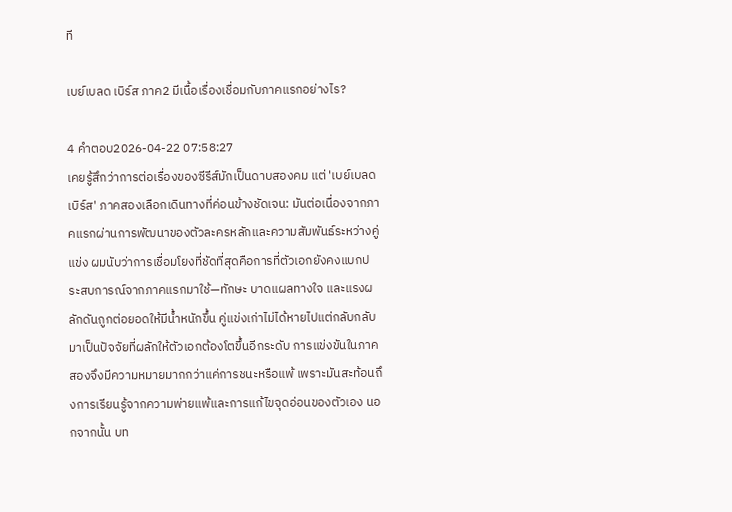ที

เบย์เบลด เบิร์ส ภาค2 มีเนื้อเรื่องเชื่อมกับภาคแรกอย่างไร?

4 คำตอบ2026-04-22 07:58:27
เคยรู้สึกว่าการต่อเรื่องของซีรีส์มักเป็นดาบสองคม แต่ 'เบย์เบลด เบิร์ส' ภาคสองเลือกเดินทางที่ค่อนข้างชัดเจน: มันต่อเนื่องจากภาคแรกผ่านการพัฒนาของตัวละครหลักและความสัมพันธ์ระหว่างคู่แข่ง ผมนับว่าการเชื่อมโยงที่ชัดที่สุดคือการที่ตัวเอกยังคงแบกประสบการณ์จากภาคแรกมาใช้—ทักษะ บาดแผลทางใจ และแรงผลักดันถูกต่อยอดให้มีน้ำหนักขึ้น คู่แข่งเก่าไม่ได้หายไปแต่กลับกลับมาเป็นปัจจัยที่ผลักให้ตัวเอกต้องโตขึ้นอีกระดับ การแข่งขันในภาคสองจึงมีความหมายมากกว่าแค่การชนะหรือแพ้ เพราะมันสะท้อนถึงการเรียนรู้จากความพ่ายแพ้และการแก้ไขจุดอ่อนของตัวเอง นอกจากนั้น บท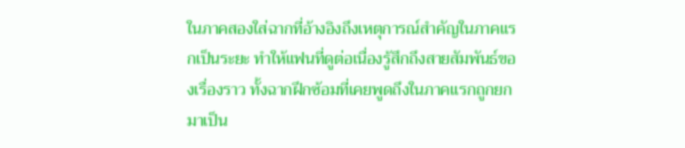ในภาคสองใส่ฉากที่อ้างอิงถึงเหตุการณ์สำคัญในภาคแรกเป็นระยะ ทำให้แฟนที่ดูต่อเนื่องรู้สึกถึงสายสัมพันธ์ของเรื่องราว ทั้งฉากฝึกซ้อมที่เคยพูดถึงในภาคแรกถูกยกมาเป็น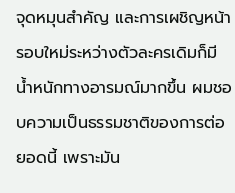จุดหมุนสำคัญ และการเผชิญหน้ารอบใหม่ระหว่างตัวละครเดิมก็มีน้ำหนักทางอารมณ์มากขึ้น ผมชอบความเป็นธรรมชาติของการต่อยอดนี้ เพราะมัน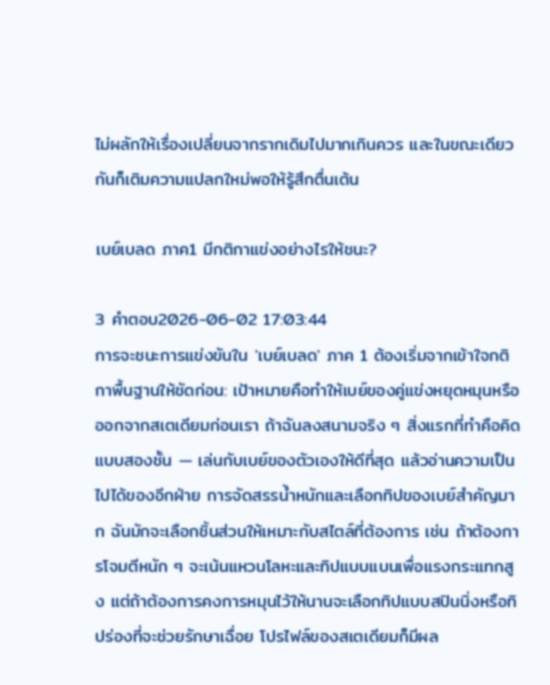ไม่ผลักให้เรื่องเปลี่ยนจากรากเดิมไปมากเกินควร และในขณะเดียวกันก็เติมความแปลกใหม่พอให้รู้สึกตื่นเต้น

เบย์เบลด ภาค1 มีกติกาแข่งอย่างไรให้ชนะ?

3 คำตอบ2026-06-02 17:03:44
การจะชนะการแข่งขันใน 'เบย์เบลด' ภาค 1 ต้องเริ่มจากเข้าใจกติกาพื้นฐานให้ชัดก่อน: เป้าหมายคือทำให้เบย์ของคู่แข่งหยุดหมุนหรือออกจากสเตเดียมก่อนเรา ถ้าฉันลงสนามจริง ๆ สิ่งแรกที่ทำคือคิดแบบสองชั้น — เล่นกับเบย์ของตัวเองให้ดีที่สุด แล้วอ่านความเป็นไปได้ของอีกฝ่าย การจัดสรรน้ำหนักและเลือกทิปของเบย์สำคัญมาก ฉันมักจะเลือกชิ้นส่วนให้เหมาะกับสไตล์ที่ต้องการ เช่น ถ้าต้องการโจมตีหนัก ๆ จะเน้นแหวนโลหะและทิปแบบแบนเพื่อแรงกระแทกสูง แต่ถ้าต้องการคงการหมุนไว้ให้นานจะเลือกทิปแบบสปินนิ่งหรือทิปร่องที่จะช่วยรักษาเฉื่อย โปรไฟล์ของสเตเดียมก็มีผล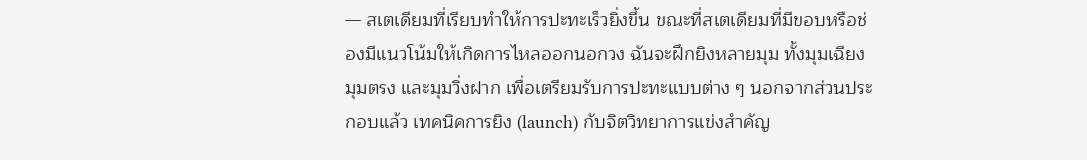— สเตเดียมที่เรียบทำให้การปะทะเร็วยิ่งขึ้น ขณะที่สเตเดียมที่มีขอบหรือช่องมีแนวโน้มให้เกิดการไหลออกนอกวง ฉันจะฝึกยิงหลายมุม ทั้งมุมเฉียง มุมตรง และมุมวิ่งฝาก เพื่อเตรียมรับการปะทะแบบต่าง ๆ นอกจากส่วนประกอบแล้ว เทคนิคการยิง (launch) กับจิตวิทยาการแข่งสำคัญ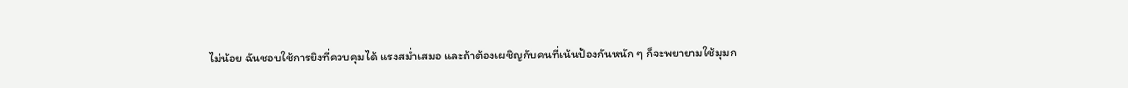ไม่น้อย ฉันชอบใช้การยิงที่ควบคุมได้ แรงสม่ำเสมอ และถ้าต้องเผชิญกับคนที่เน้นป้องกันหนัก ๆ ก็จะพยายามใช้มุมก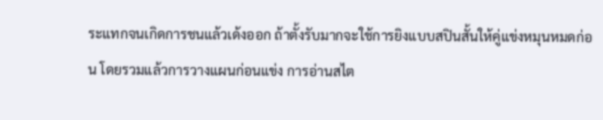ระแทกจนเกิดการชนแล้วเด้งออก ถ้าตั้งรับมากจะใช้การยิงแบบสปินสั้นให้คู่แข่งหมุนหมดก่อน โดยรวมแล้วการวางแผนก่อนแข่ง การอ่านสไต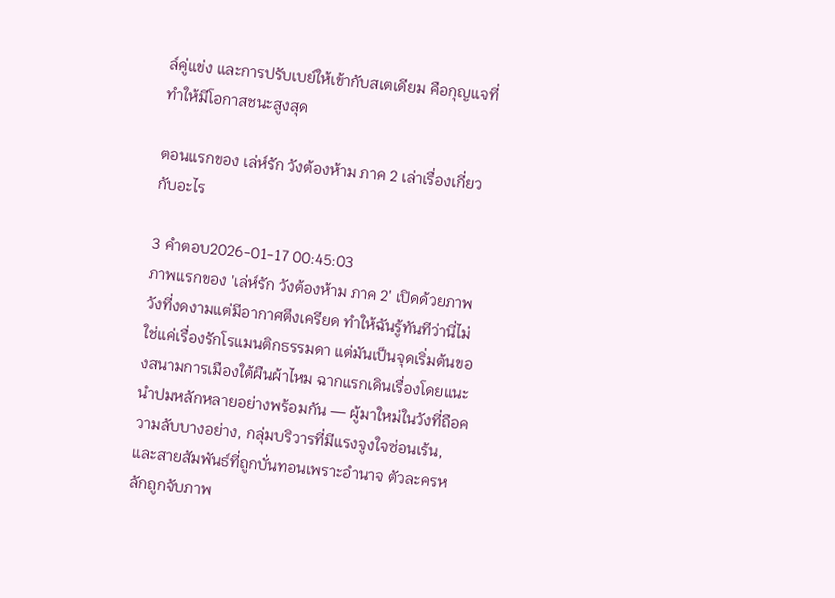ล์คู่แข่ง และการปรับเบย์ให้เข้ากับสเตเดียม คือกุญแจที่ทำให้มีโอกาสชนะสูงสุด

ตอนแรกของ เล่ห์รัก วังต้องห้าม ภาค 2 เล่าเรื่องเกี่ยวกับอะไร

3 คำตอบ2026-01-17 00:45:03
ภาพแรกของ 'เล่ห์รัก วังต้องห้าม ภาค 2' เปิดด้วยภาพวังที่งดงามแต่มีอากาศตึงเครียด ทำให้ฉันรู้ทันทีว่านี่ไม่ใช่แค่เรื่องรักโรแมนติกธรรมดา แต่มันเป็นจุดเริ่มต้นของสนามการเมืองใต้ผืนผ้าไหม ฉากแรกเดินเรื่องโดยแนะนำปมหลักหลายอย่างพร้อมกัน — ผู้มาใหม่ในวังที่ถือความลับบางอย่าง, กลุ่มบริวารที่มีแรงจูงใจซ่อนเร้น, และสายสัมพันธ์ที่ถูกบั่นทอนเพราะอำนาจ ตัวละครหลักถูกจับภาพ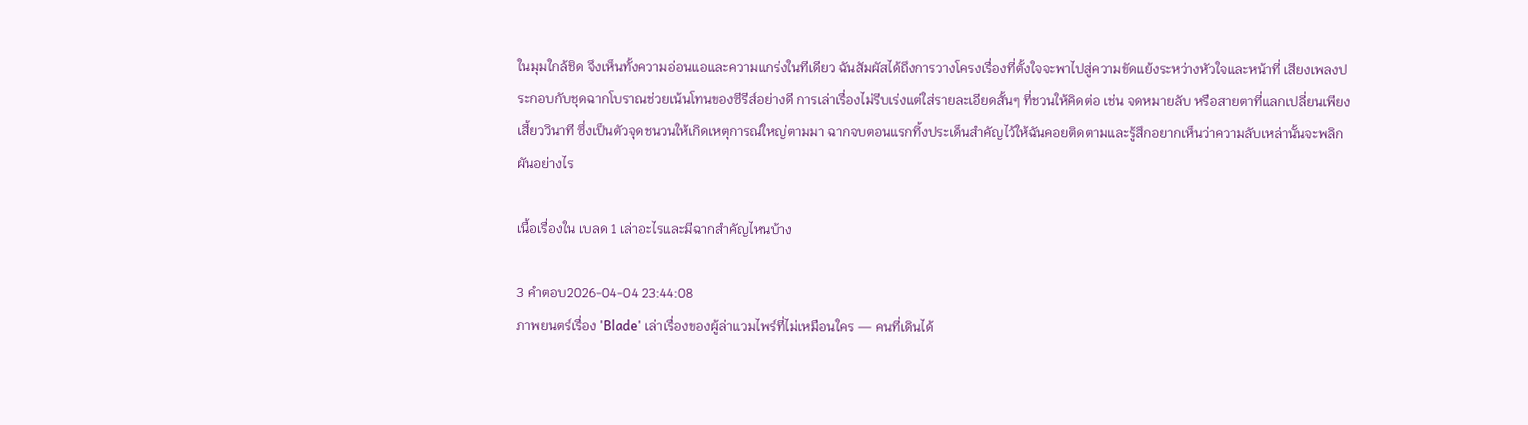ในมุมใกล้ชิด จึงเห็นทั้งความอ่อนแอและความแกร่งในทีเดียว ฉันสัมผัสได้ถึงการวางโครงเรื่องที่ตั้งใจจะพาไปสู่ความขัดแย้งระหว่างหัวใจและหน้าที่ เสียงเพลงประกอบกับชุดฉากโบราณช่วยเน้นโทนของซีรีส์อย่างดี การเล่าเรื่องไม่รีบเร่งแต่ใส่รายละเอียดสั้นๆ ที่ชวนให้คิดต่อ เช่น จดหมายลับ หรือสายตาที่แลกเปลี่ยนเพียงเสี้ยววินาที ซึ่งเป็นตัวจุดชนวนให้เกิดเหตุการณ์ใหญ่ตามมา ฉากจบตอนแรกทิ้งประเด็นสำคัญไว้ให้ฉันคอยติดตามและรู้สึกอยากเห็นว่าความลับเหล่านั้นจะพลิกผันอย่างไร

เนื้อเรื่องใน เบลด 1 เล่าอะไรและมีฉากสำคัญไหนบ้าง

3 คำตอบ2026-04-04 23:44:08
ภาพยนตร์เรื่อง 'Blade' เล่าเรื่องของผู้ล่าแวมไพร์ที่ไม่เหมือนใคร — คนที่เดินได้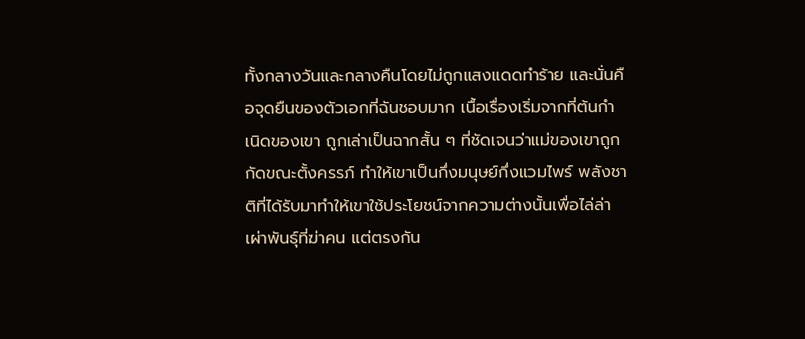ทั้งกลางวันและกลางคืนโดยไม่ถูกแสงแดดทำร้าย และนั่นคือจุดยืนของตัวเอกที่ฉันชอบมาก เนื้อเรื่องเริ่มจากที่ต้นกำเนิดของเขา ถูกเล่าเป็นฉากสั้น ๆ ที่ชัดเจนว่าแม่ของเขาถูกกัดขณะตั้งครรภ์ ทำให้เขาเป็นกึ่งมนุษย์กึ่งแวมไพร์ พลังชาติที่ได้รับมาทำให้เขาใช้ประโยชน์จากความต่างนั้นเพื่อไล่ล่าเผ่าพันธุ์ที่ฆ่าคน แต่ตรงกัน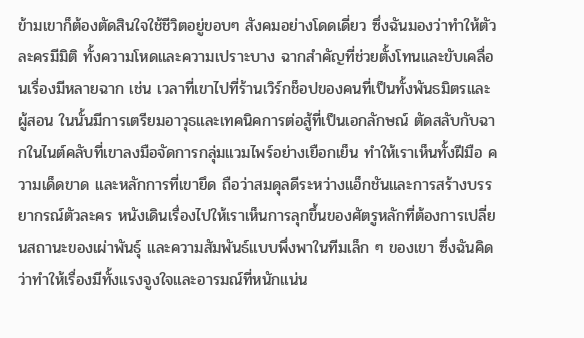ข้ามเขาก็ต้องตัดสินใจใช้ชีวิตอยู่ขอบๆ สังคมอย่างโดดเดี่ยว ซึ่งฉันมองว่าทำให้ตัวละครมีมิติ ทั้งความโหดและความเปราะบาง ฉากสำคัญที่ช่วยตั้งโทนและขับเคลื่อนเรื่องมีหลายฉาก เช่น เวลาที่เขาไปที่ร้านเวิร์กช็อปของคนที่เป็นทั้งพันธมิตรและผู้สอน ในนั้นมีการเตรียมอาวุธและเทคนิคการต่อสู้ที่เป็นเอกลักษณ์ ตัดสลับกับฉากในไนต์คลับที่เขาลงมือจัดการกลุ่มแวมไพร์อย่างเยือกเย็น ทำให้เราเห็นทั้งฝีมือ ความเด็ดขาด และหลักการที่เขายึด ถือว่าสมดุลดีระหว่างแอ็กชันและการสร้างบรรยากรณ์ตัวละคร หนังเดินเรื่องไปให้เราเห็นการลุกขึ้นของศัตรูหลักที่ต้องการเปลี่ยนสถานะของเผ่าพันธุ์ และความสัมพันธ์แบบพึ่งพาในทีมเล็ก ๆ ของเขา ซึ่งฉันคิดว่าทำให้เรื่องมีทั้งแรงจูงใจและอารมณ์ที่หนักแน่น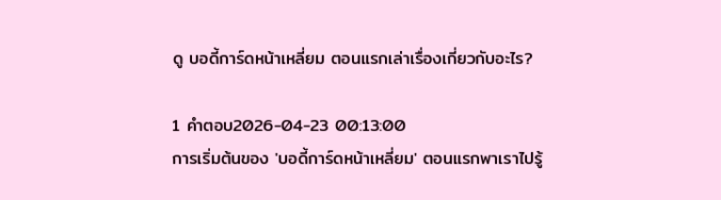ดู บอดี้การ์ดหน้าเหลี่ยม ตอนแรกเล่าเรื่องเกี่ยวกับอะไร?

1 คำตอบ2026-04-23 00:13:00
การเริ่มต้นของ 'บอดี้การ์ดหน้าเหลี่ยม' ตอนแรกพาเราไปรู้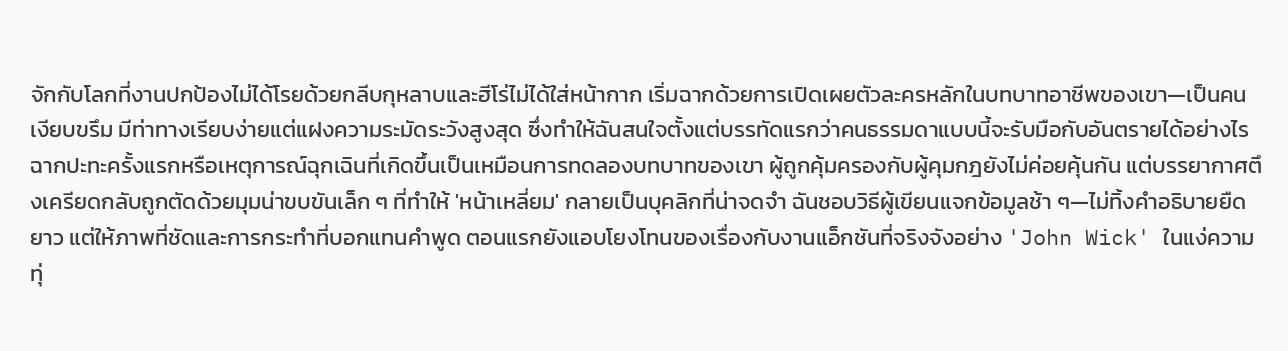จักกับโลกที่งานปกป้องไม่ได้โรยด้วยกลีบกุหลาบและฮีโร่ไม่ได้ใส่หน้ากาก เริ่มฉากด้วยการเปิดเผยตัวละครหลักในบทบาทอาชีพของเขา—เป็นคนเงียบขรึม มีท่าทางเรียบง่ายแต่แฝงความระมัดระวังสูงสุด ซึ่งทำให้ฉันสนใจตั้งแต่บรรทัดแรกว่าคนธรรมดาแบบนี้จะรับมือกับอันตรายได้อย่างไร ฉากปะทะครั้งแรกหรือเหตุการณ์ฉุกเฉินที่เกิดขึ้นเป็นเหมือนการทดลองบทบาทของเขา ผู้ถูกคุ้มครองกับผู้คุมกฎยังไม่ค่อยคุ้นกัน แต่บรรยากาศตึงเครียดกลับถูกตัดด้วยมุมน่าขบขันเล็ก ๆ ที่ทำให้ 'หน้าเหลี่ยม' กลายเป็นบุคลิกที่น่าจดจำ ฉันชอบวิธีผู้เขียนแจกข้อมูลช้า ๆ—ไม่ทิ้งคำอธิบายยืดยาว แต่ให้ภาพที่ชัดและการกระทำที่บอกแทนคำพูด ตอนแรกยังแอบโยงโทนของเรื่องกับงานแอ็กชันที่จริงจังอย่าง 'John Wick' ในแง่ความทุ่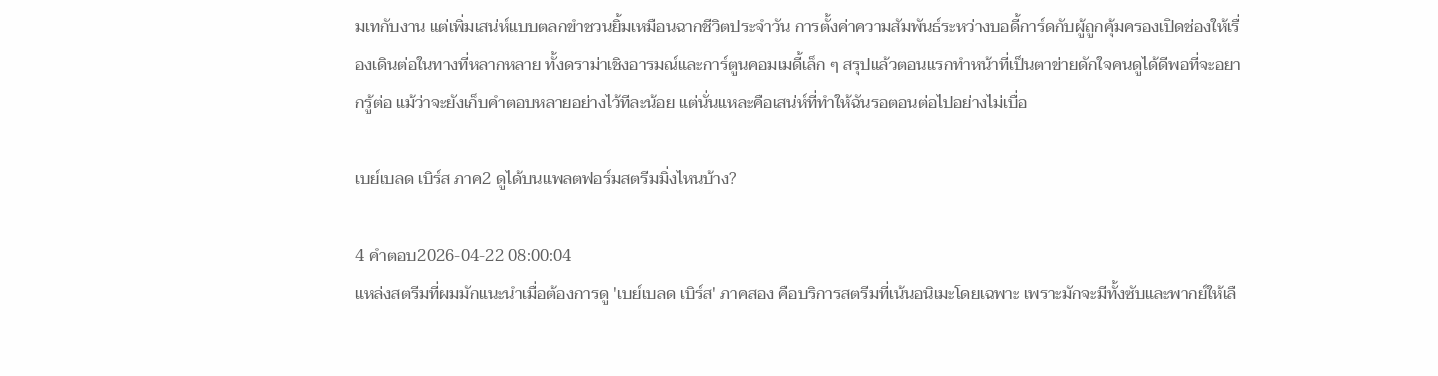มเทกับงาน แต่เพิ่มเสน่ห์แบบตลกขำชวนยิ้มเหมือนฉากชีวิตประจำวัน การตั้งค่าความสัมพันธ์ระหว่างบอดี้การ์ดกับผู้ถูกคุ้มครองเปิดช่องให้เรื่องเดินต่อในทางที่หลากหลาย ทั้งดราม่าเชิงอารมณ์และการ์ตูนคอมเมดี้เล็ก ๆ สรุปแล้วตอนแรกทำหน้าที่เป็นตาข่ายดักใจคนดูได้ดีพอที่จะอยากรู้ต่อ แม้ว่าจะยังเก็บคำตอบหลายอย่างไว้ทีละน้อย แต่นั่นแหละคือเสน่ห์ที่ทำให้ฉันรอตอนต่อไปอย่างไม่เบื่อ

เบย์เบลด เบิร์ส ภาค2 ดูได้บนแพลตฟอร์มสตรีมมิ่งไหนบ้าง?

4 คำตอบ2026-04-22 08:00:04
แหล่งสตรีมที่ผมมักแนะนำเมื่อต้องการดู 'เบย์เบลด เบิร์ส' ภาคสอง คือบริการสตรีมที่เน้นอนิเมะโดยเฉพาะ เพราะมักจะมีทั้งซับและพากย์ให้เลื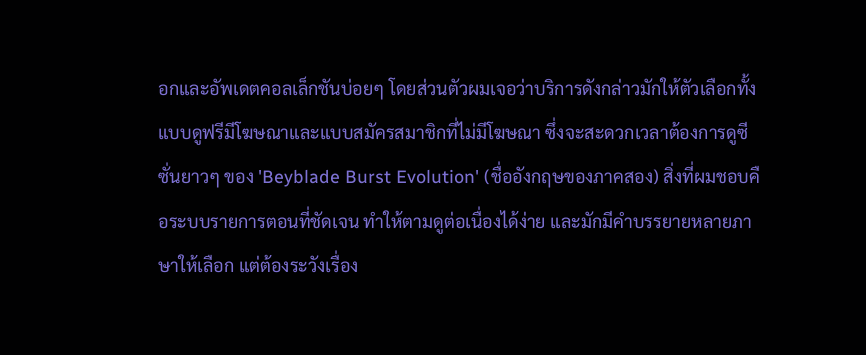อกและอัพเดตคอลเล็กชันบ่อยๆ โดยส่วนตัวผมเจอว่าบริการดังกล่าวมักให้ตัวเลือกทั้งแบบดูฟรีมีโฆษณาและแบบสมัครสมาชิกที่ไม่มีโฆษณา ซึ่งจะสะดวกเวลาต้องการดูซีซั่นยาวๆ ของ 'Beyblade Burst Evolution' (ชื่ออังกฤษของภาคสอง) สิ่งที่ผมชอบคือระบบรายการตอนที่ชัดเจน ทำให้ตามดูต่อเนื่องได้ง่าย และมักมีคำบรรยายหลายภาษาให้เลือก แต่ต้องระวังเรื่อง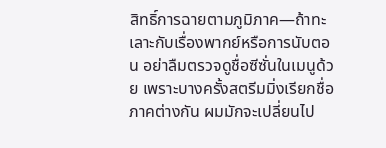สิทธิ์การฉายตามภูมิภาค—ถ้าทะเลาะกับเรื่องพากย์หรือการนับตอน อย่าลืมตรวจดูชื่อซีซั่นในเมนูด้วย เพราะบางครั้งสตรีมมิ่งเรียกชื่อภาคต่างกัน ผมมักจะเปลี่ยนไป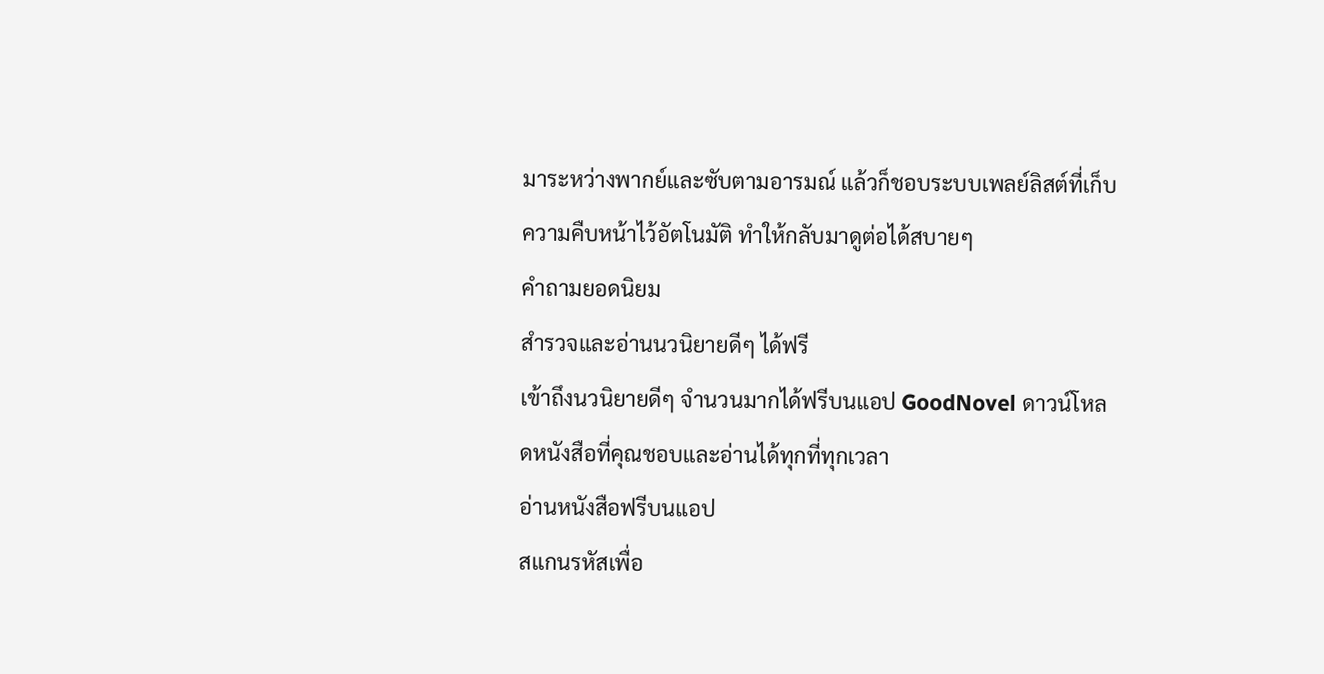มาระหว่างพากย์และซับตามอารมณ์ แล้วก็ชอบระบบเพลย์ลิสต์ที่เก็บความคืบหน้าไว้อัตโนมัติ ทำให้กลับมาดูต่อได้สบายๆ
คำถามยอดนิยม
สำรวจและอ่านนวนิยายดีๆ ได้ฟรี
เข้าถึงนวนิยายดีๆ จำนวนมากได้ฟรีบนแอป GoodNovel ดาวน์โหลดหนังสือที่คุณชอบและอ่านได้ทุกที่ทุกเวลา
อ่านหนังสือฟรีบนแอป
สแกนรหัสเพื่อ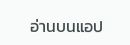อ่านบนแอป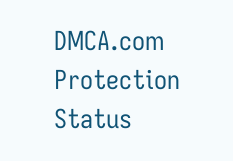DMCA.com Protection Status